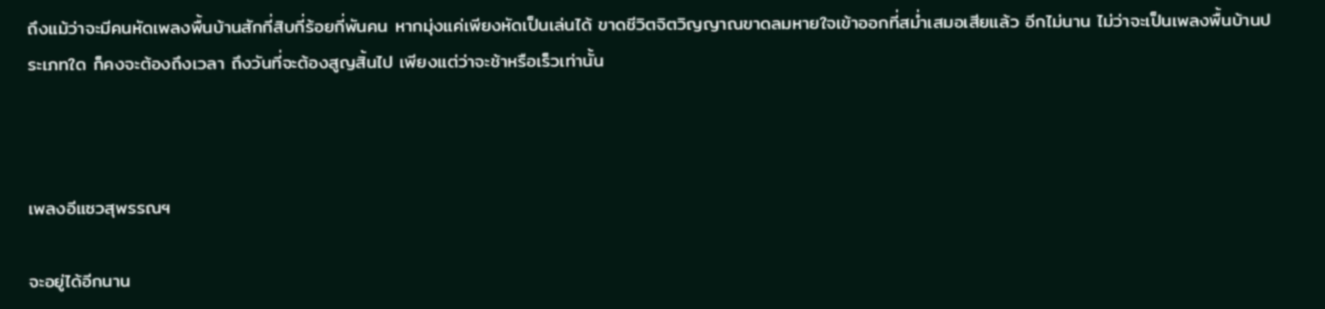ถึงแม้ว่าจะมีคนหัดเพลงพื้นบ้านสักกี่สิบกี่ร้อยกี่พันคน หากมุ่งแค่เพียงหัดเป็นเล่นได้ ขาดชีวิตจิตวิญญาณขาดลมหายใจเข้าออกที่สม่ำเสมอเสียแล้ว อีกไม่นาน ไม่ว่าจะเป็นเพลงพื้นบ้านประเภทใด ก็คงจะต้องถึงเวลา ถึงวันที่จะต้องสูญสิ้นไป เพียงแต่ว่าจะช้าหรือเร็วเท่านั้น



เพลงอีแซวสุพรรณฯ

จะอยู่ได้อีกนาน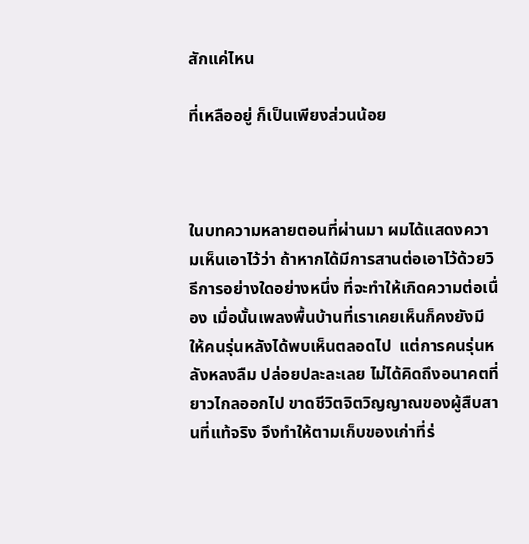สักแค่ไหน

ที่เหลืออยู่ ก็เป็นเพียงส่วนน้อย



ในบทความหลายตอนที่ผ่านมา ผมได้แสดงความเห็นเอาไว้ว่า ถ้าหากได้มีการสานต่อเอาไว้ด้วยวิธีการอย่างใดอย่างหนึ่ง ที่จะทำให้เกิดความต่อเนื่อง เมื่อนั้นเพลงพื้นบ้านที่เราเคยเห็นก็คงยังมีให้คนรุ่นหลังได้พบเห็นตลอดไป  แต่การคนรุ่นหลังหลงลืม ปล่อยปละละเลย ไม่ได้คิดถึงอนาคตที่ยาวไกลออกไป ขาดชีวิตจิตวิญญาณของผู้สืบสานที่แท้จริง จึงทำให้ตามเก็บของเก่าที่ร่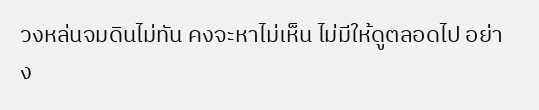วงหล่นจมดินไม่ทัน คงจะหาไม่เห็น ไม่มีให้ดูตลอดไป อย่าง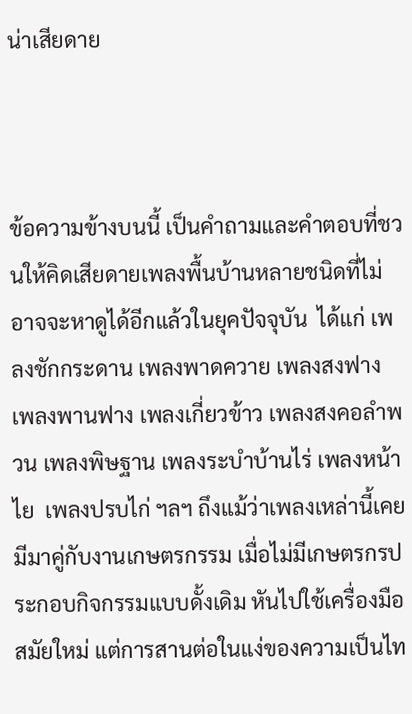น่าเสียดาย



ข้อความข้างบนนี้ เป็นคำถามและคำตอบที่ชวนให้คิดเสียดายเพลงพื้นบ้านหลายชนิดที่ไม่อาจจะหาดูได้อีกแล้วในยุคปัจจุบัน  ได้แก่ เพลงชักกระดาน เพลงพาดควาย เพลงสงฟาง เพลงพานฟาง เพลงเกี่ยวข้าว เพลงสงคอลำพวน เพลงพิษฐาน เพลงระบำบ้านไร่ เพลงหน้าไย  เพลงปรบไก่ ฯลฯ ถึงแม้ว่าเพลงเหล่านี้เคยมีมาคู่กับงานเกษตรกรรม เมื่อไม่มีเกษตรกรประกอบกิจกรรมแบบดั้งเดิม หันไปใช้เครื่องมือสมัยใหม่ แต่การสานต่อในแง่ของความเป็นไท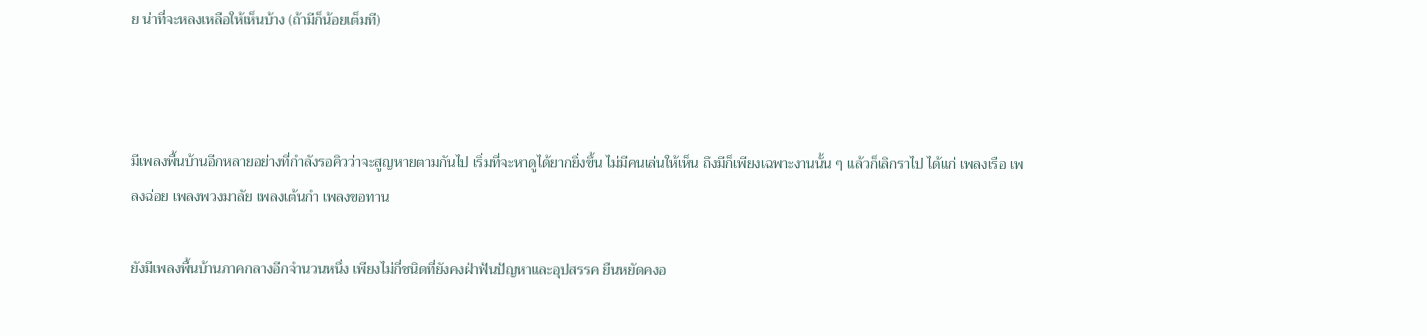ย น่าที่จะหลงเหลือให้เห็นบ้าง (ถ้ามีก็น้อยเต็มที)



มีเพลงพื้นบ้านอีกหลายอย่างที่กำลังรอคิวว่าจะสูญหายตามกันไป เริ่มที่จะหาดูได้ยากยิ่งขึ้น ไม่มีคนเล่นให้เห็น ถึงมีก็เพียงเฉพาะงานนั้น ๆ แล้วก็เลิกราไป ได้แก่ เพลงเรือ เพลงฉ่อย เพลงพวงมาลัย เพลงเต้นกำ เพลงขอทาน

ยังมีเพลงพื้นบ้านภาคกลางอีกจำนวนหนึ่ง เพียงไม่กี่ชนิดที่ยังคงฝ่าฟันปัญหาและอุปสรรค ยืนหยัดคงอ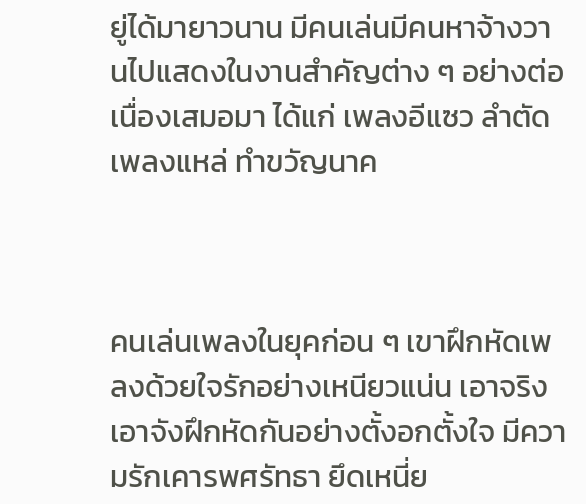ยู่ได้มายาวนาน มีคนเล่นมีคนหาจ้างวานไปแสดงในงานสำคัญต่าง ๆ อย่างต่อเนื่องเสมอมา ได้แก่ เพลงอีแซว ลำตัด เพลงแหล่ ทำขวัญนาค



คนเล่นเพลงในยุคก่อน ๆ เขาฝึกหัดเพลงด้วยใจรักอย่างเหนียวแน่น เอาจริงเอาจังฝึกหัดกันอย่างตั้งอกตั้งใจ มีความรักเคารพศรัทธา ยึดเหนี่ย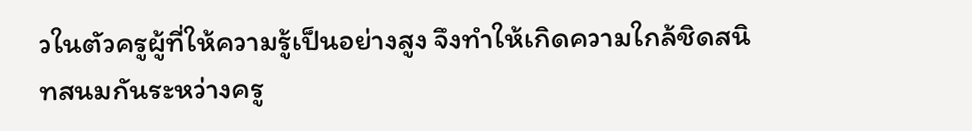วในตัวครูผู้ที่ให้ความรู้เป็นอย่างสูง จึงทำให้เกิดความใกล้ชิดสนิทสนมกันระหว่างครู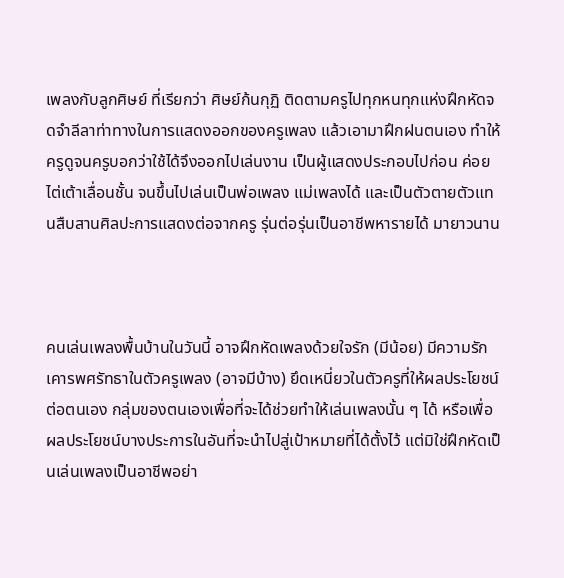เพลงกับลูกศิษย์ ที่เรียกว่า ศิษย์ก้นกุฏิ ติดตามครูไปทุกหนทุกแห่งฝึกหัดจดจำลีลาท่าทางในการแสดงออกของครูเพลง แล้วเอามาฝึกฝนตนเอง ทำให้ครูดูจนครูบอกว่าใช้ได้จึงออกไปเล่นงาน เป็นผู้แสดงประกอบไปก่อน ค่อยไต่เต้าเลื่อนชั้น จนขึ้นไปเล่นเป็นพ่อเพลง แม่เพลงได้ และเป็นตัวตายตัวแทนสืบสานศิลปะการแสดงต่อจากครู รุ่นต่อรุ่นเป็นอาชีพหารายได้ มายาวนาน



คนเล่นเพลงพื้นบ้านในวันนี้ อาจฝึกหัดเพลงด้วยใจรัก (มีน้อย) มีความรักเคารพศรัทธาในตัวครูเพลง (อาจมีบ้าง) ยึดเหนี่ยวในตัวครูที่ให้ผลประโยชน์ต่อตนเอง กลุ่มของตนเองเพื่อที่จะได้ช่วยทำให้เล่นเพลงนั้น ๆ ได้ หรือเพื่อผลประโยชน์บางประการในอันที่จะนำไปสู่เป้าหมายที่ได้ตั้งไว้ แต่มิใช่ฝึกหัดเป็นเล่นเพลงเป็นอาชีพอย่า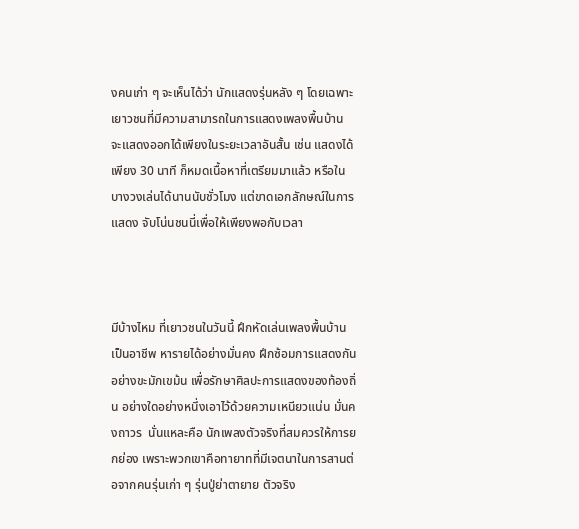งคนเก่า ๆ จะเห็นได้ว่า นักแสดงรุ่นหลัง ๆ โดยเฉพาะเยาวชนที่มีความสามารถในการแสดงเพลงพื้นบ้าน จะแสดงออกได้เพียงในระยะเวลาอันสั้น เช่น แสดงได้เพียง 30 นาที ก็หมดเนื้อหาที่เตรียมมาแล้ว หรือในบางวงเล่นได้นานนับชั่วโมง แต่ขาดเอกลักษณ์ในการแสดง จับโน่นชนนี่เพื่อให้เพียงพอกับเวลา



มีบ้างไหม ที่เยาวชนในวันนี้ ฝึกหัดเล่นเพลงพื้นบ้านเป็นอาชีพ หารายได้อย่างมั่นคง ฝึกซ้อมการแสดงกันอย่างขะมักเขม้น เพื่อรักษาศิลปะการแสดงของท้องถิ่น อย่างใดอย่างหนึ่งเอาไว้ด้วยความเหนียวแน่น มั่นคงถาวร  นั่นแหละคือ นักเพลงตัวจริงที่สมควรให้การยกย่อง เพราะพวกเขาคือทายาทที่มีเจตนาในการสานต่อจากคนรุ่นเก่า ๆ รุ่นปู่ย่าตายาย ตัวจริง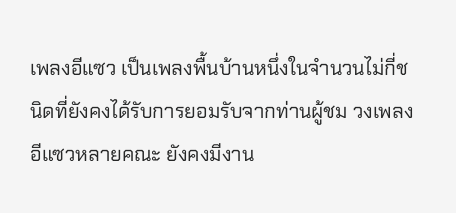เพลงอีแซว เป็นเพลงพื้นบ้านหนึ่งในจำนวนไม่กี่ชนิดที่ยังคงได้รับการยอมรับจากท่านผู้ชม วงเพลงอีแซวหลายคณะ ยังคงมีงาน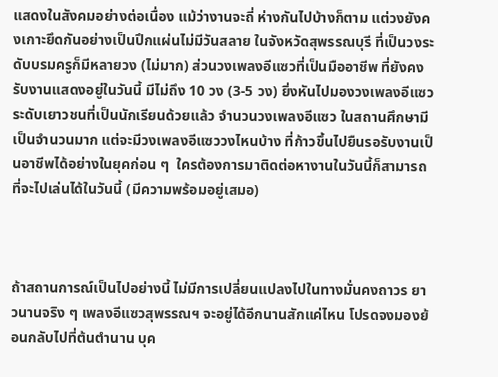แสดงในสังคมอย่างต่อเนื่อง แม้ว่างานจะถี่ ห่างกันไปบ้างก็ตาม แต่วงยังคงเกาะยึดกันอย่างเป็นปึกแผ่นไม่มีวันสลาย ในจังหวัดสุพรรณบุรี ที่เป็นวงระดับบรมครูก็มีหลายวง (ไม่มาก) ส่วนวงเพลงอีแซวที่เป็นมืออาชีพ ที่ยังคงรับงานแสดงอยู่ในวันนี้ มีไม่ถึง 10 วง (3-5 วง) ยิ่งหันไปมองวงเพลงอีแซว ระดับเยาวชนที่เป็นนักเรียนด้วยแล้ว จำนวนวงเพลงอีแซว ในสถานศึกษามีเป็นจำนวนมาก แต่จะมีวงเพลงอีแซววงไหนบ้าง ที่ก้าวขึ้นไปยืนรอรับงานเป็นอาชีพได้อย่างในยุคก่อน ๆ  ใครต้องการมาติดต่อหางานในวันนี้ก็สามารถที่จะไปเล่นได้ในวันนี้ (มีความพร้อมอยู่เสมอ)



ถ้าสถานการณ์เป็นไปอย่างนี้ ไม่มีการเปลี่ยนแปลงไปในทางมั่นคงถาวร ยาวนานจริง ๆ เพลงอีแซวสุพรรณฯ จะอยู่ได้อีกนานสักแค่ไหน โปรดจงมองย้อนกลับไปที่ต้นตำนาน บุค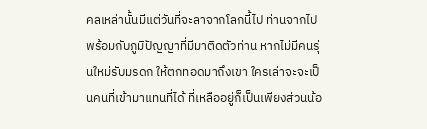คลเหล่านั้นมีแต่วันที่จะลาจากโลกนี้ไป ท่านจากไปพร้อมกับภูมิปัญญาที่มีมาติดตัวท่าน หากไม่มีคนรุ่นใหม่รับมรดก ให้ตกทอดมาถึงเขา ใครเล่าจะจะเป็นคนที่เข้ามาแทนที่ได้ ที่เหลืออยู่ก็เป็นเพียงส่วนน้อ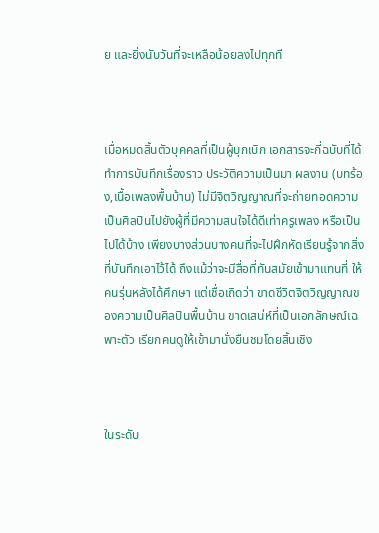ย และยิ่งนับวันที่จะเหลือน้อยลงไปทุกที



เมื่อหมดสิ้นตัวบุคคลที่เป็นผู้บุกเบิก เอกสารจะกี่ฉบับที่ได้ทำการบันทึกเรื่องราว ประวัติความเป็นมา ผลงาน (บทร้อง,เนื้อเพลงพื้นบ้าน) ไม่มีจิตวิญญาณที่จะถ่ายทอดความเป็นศิลปินไปยังผู้ที่มีความสนใจได้ดีเท่าครูเพลง หรือเป็นไปได้บ้าง เพียงบางส่วนบางคนที่จะไปฝึกหัดเรียนรู้จากสิ่งที่บันทึกเอาไว้ได้ ถึงแม้ว่าจะมีสื่อที่ทันสมัยเข้ามาแทนที่ ให้คนรุ่นหลังได้ศึกษา แต่เชื่อเถิดว่า ขาดชีวิตจิตวิญญาณของความเป็นศิลปินพื้นบ้าน ขาดเสน่ห์ที่เป็นเอกลักษณ์เฉพาะตัว เรียกคนดูให้เข้ามานั่งยืนชมโดยสิ้นเชิง



ในระดับ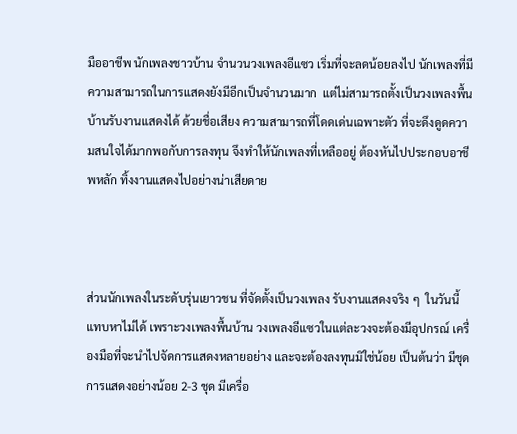มืออาชีพ นักเพลงชาวบ้าน จำนวนวงเพลงอีแซว เริ่มที่จะลดน้อยลงไป นักเพลงที่มีความสามารถในการแสดงยังมีอีกเป็นจำนวนมาก  แต่ไม่สามารถตั้งเป็นวงเพลงพื้นบ้านรับงานแสดงได้ ด้วยชื่อเสียง ความสามารถที่โดดเด่นเฉพาะตัว ที่จะดึงดูดความสนใจได้มากพอกับการลงทุน จึงทำให้นักเพลงที่เหลืออยู่ ต้องหันไปประกอบอาชีพหลัก ทิ้งงานแสดงไปอย่างน่าเสียดาย



ส่วนนักเพลงในระดับรุ่นเยาวชน ที่จัดตั้งเป็นวงเพลง รับงานแสดงจริง ๆ  ในวันนี้แทบหาไม่ได้ เพราะวงเพลงพื้นบ้าน วงเพลงอีแซวในแต่ละวงจะต้องมีอุปกรณ์ เครื่องมือที่จะนำไปจัดการแสดงหลายอย่าง และจะต้องลงทุนมิใช่น้อย เป็นต้นว่า มีชุดการแสดงอย่างน้อย 2-3 ชุด มีเครื่อ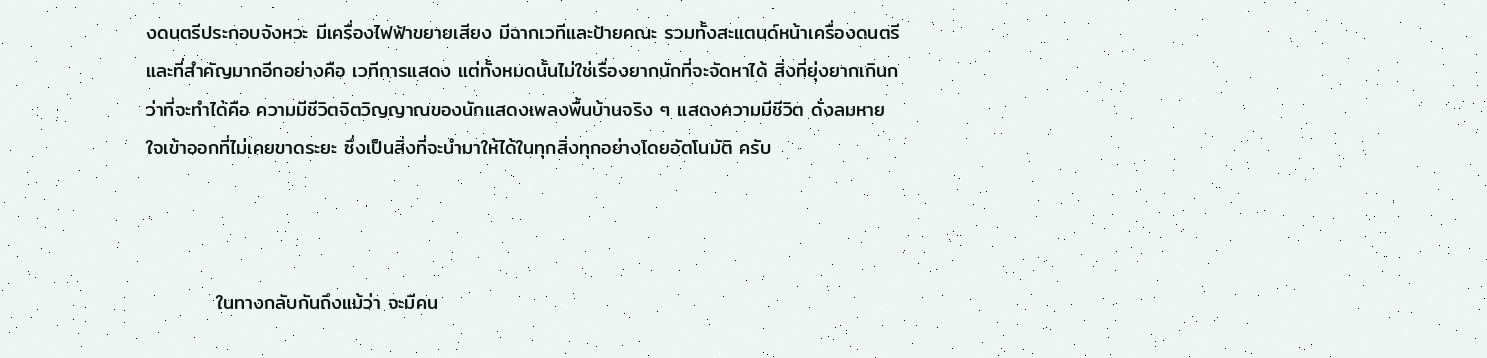งดนตรีประกอบจังหวะ มีเครื่องไฟฟ้าขยายเสียง มีฉากเวทีและป้ายคณะ รวมทั้งสะแตนด์หน้าเครื่องดนตรี และที่สำคัญมากอีกอย่างคือ เวทีการแสดง แต่ทั้งหมดนั้นไม่ใช่เรื่องยากนักที่จะจัดหาได้ สิ่งที่ยุ่งยากเกินกว่าที่จะทำได้คือ ความมีชีวิตจิตวิญญาณของนักแสดงเพลงพื้นบ้านจริง ๆ แสดงความมีชีวิต ดั่งลมหายใจเข้าออกที่ไม่เคยขาดระยะ ซึ่งเป็นสิ่งที่จะนำมาให้ได้ในทุกสิ่งทุกอย่างโดยอัตโนมัติ ครับ



          ในทางกลับกันถึงแม้ว่า จะมีคน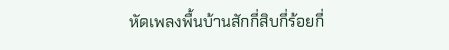หัดเพลงพื้นบ้านสักกี่สิบกี่ร้อยกี่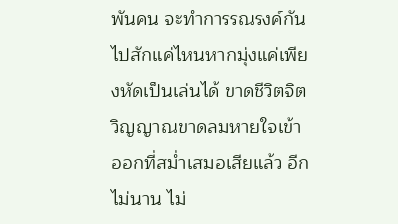พันคน จะทำการรณรงค์กันไปสักแค่ไหนหากมุ่งแค่เพียงหัดเป็นเล่นได้ ขาดชีวิตจิตวิญญาณขาดลมหายใจเข้าออกที่สม่ำเสมอเสียแล้ว อีกไม่นาน ไม่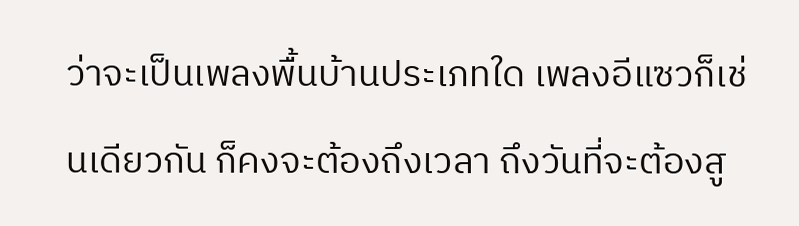ว่าจะเป็นเพลงพื้นบ้านประเภทใด เพลงอีแซวก็เช่นเดียวกัน ก็คงจะต้องถึงเวลา ถึงวันที่จะต้องสู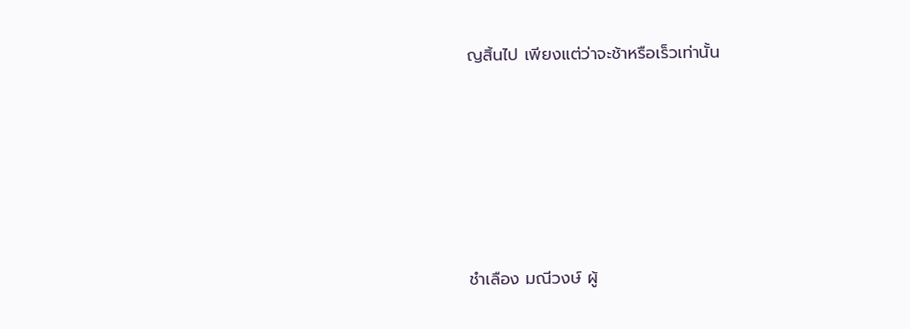ญสิ้นไป เพียงแต่ว่าจะช้าหรือเร็วเท่านั้น





ชำเลือง มณีวงษ์ ผู้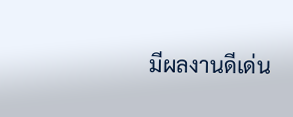มีผลงานดีเด่น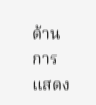ด้านการแสดง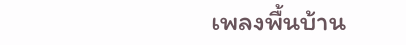เพลงพื้นบ้าน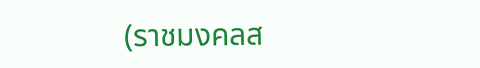(ราชมงคลส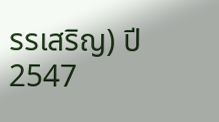รรเสริญ) ปี 2547